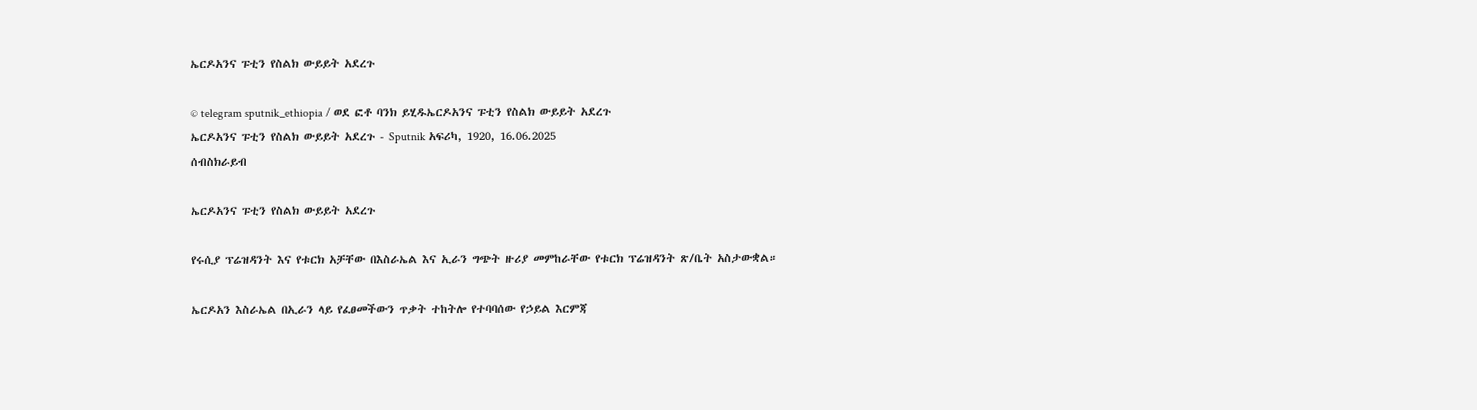ኤርዶአንና ፑቲን የስልክ ውይይት አደረጉ

© telegram sputnik_ethiopia / ወደ ፎቶ ባንክ ይሂዱኤርዶአንና ፑቲን የስልክ ውይይት አደረጉ
ኤርዶአንና ፑቲን የስልክ ውይይት አደረጉ - Sputnik አፍሪካ, 1920, 16.06.2025
ሰብስክራይብ

ኤርዶአንና ፑቲን የስልክ ውይይት አደረጉ

የሩሲያ ፕሬዝዳንት እና የቱርክ አቻቸው በእስራኤል እና ኢራን ግጭት ዙሪያ መምከራቸው የቱርክ ፕሬዝዳንት ጽ/ቤት አስታውቋል።

ኤርዶአን እስራኤል በኢራን ላይ የፈፀመችውን ጥቃት ተከትሎ የተባባሰው የኃይል እርምጃ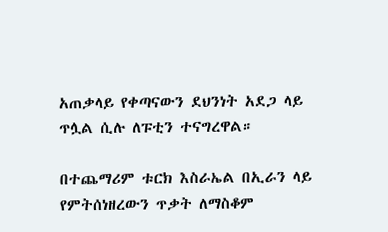አጠቃላይ የቀጣናውን ደህንነት አደጋ ላይ ጥሏል ሲሉ ለፑቲን ተናግረዋል።

በተጨማሪም ቱርክ እስራኤል በኢራን ላይ የምትሰነዘረውን ጥቃት ለማስቆም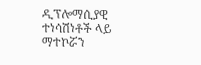ዲፕሎማሲያዊ ተነሳሽነቶች ላይ ማተኮሯን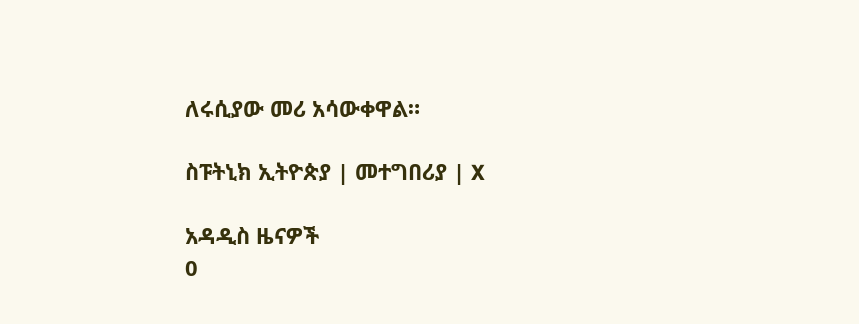ለሩሲያው መሪ አሳውቀዋል።

ስፑትኒክ ኢትዮጵያ | መተግበሪያ | X

አዳዲስ ዜናዎች
0